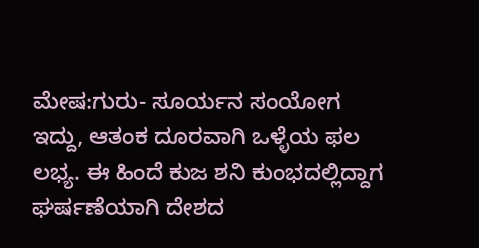ಮೇಷ:ಗುರು- ಸೂರ್ಯನ ಸಂಯೋಗ ಇದ್ದು, ಆತಂಕ ದೂರವಾಗಿ ಒಳ್ಳೆಯ ಫಲ ಲಭ್ಯ. ಈ ಹಿಂದೆ ಕುಜ ಶನಿ ಕುಂಭದಲ್ಲಿದ್ದಾಗ ಘರ್ಷಣೆಯಾಗಿ ದೇಶದ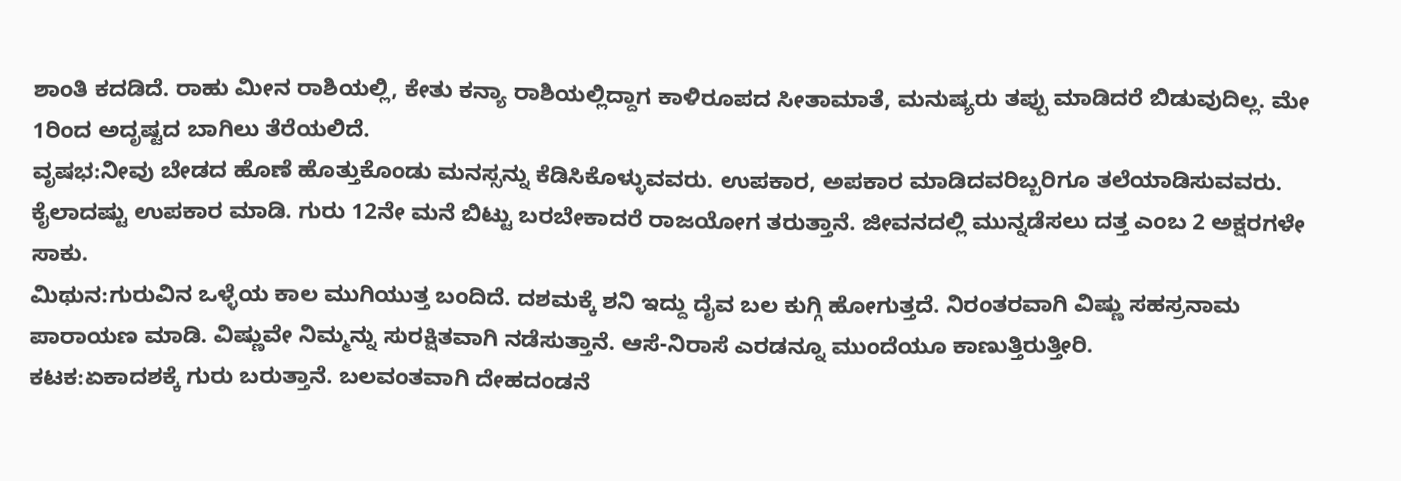ಶಾಂತಿ ಕದಡಿದೆ. ರಾಹು ಮೀನ ರಾಶಿಯಲ್ಲಿ, ಕೇತು ಕನ್ಯಾ ರಾಶಿಯಲ್ಲಿದ್ದಾಗ ಕಾಳಿರೂಪದ ಸೀತಾಮಾತೆ, ಮನುಷ್ಯರು ತಪ್ಪು ಮಾಡಿದರೆ ಬಿಡುವುದಿಲ್ಲ. ಮೇ 1ರಿಂದ ಅದೃಷ್ಟದ ಬಾಗಿಲು ತೆರೆಯಲಿದೆ.
ವೃಷಭ:ನೀವು ಬೇಡದ ಹೊಣೆ ಹೊತ್ತುಕೊಂಡು ಮನಸ್ಸನ್ನು ಕೆಡಿಸಿಕೊಳ್ಳುವವರು. ಉಪಕಾರ, ಅಪಕಾರ ಮಾಡಿದವರಿಬ್ಬರಿಗೂ ತಲೆಯಾಡಿಸುವವರು. ಕೈಲಾದಷ್ಟು ಉಪಕಾರ ಮಾಡಿ. ಗುರು 12ನೇ ಮನೆ ಬಿಟ್ಟು ಬರಬೇಕಾದರೆ ರಾಜಯೋಗ ತರುತ್ತಾನೆ. ಜೀವನದಲ್ಲಿ ಮುನ್ನಡೆಸಲು ದತ್ತ ಎಂಬ 2 ಅಕ್ಷರಗಳೇ ಸಾಕು.
ಮಿಥುನ:ಗುರುವಿನ ಒಳ್ಳೆಯ ಕಾಲ ಮುಗಿಯುತ್ತ ಬಂದಿದೆ. ದಶಮಕ್ಕೆ ಶನಿ ಇದ್ದು ದೈವ ಬಲ ಕುಗ್ಗಿ ಹೋಗುತ್ತದೆ. ನಿರಂತರವಾಗಿ ವಿಷ್ಣು ಸಹಸ್ರನಾಮ ಪಾರಾಯಣ ಮಾಡಿ. ವಿಷ್ಣುವೇ ನಿಮ್ಮನ್ನು ಸುರಕ್ಷಿತವಾಗಿ ನಡೆಸುತ್ತಾನೆ. ಆಸೆ-ನಿರಾಸೆ ಎರಡನ್ನೂ ಮುಂದೆಯೂ ಕಾಣುತ್ತಿರುತ್ತೀರಿ.
ಕಟಕ:ಏಕಾದಶಕ್ಕೆ ಗುರು ಬರುತ್ತಾನೆ. ಬಲವಂತವಾಗಿ ದೇಹದಂಡನೆ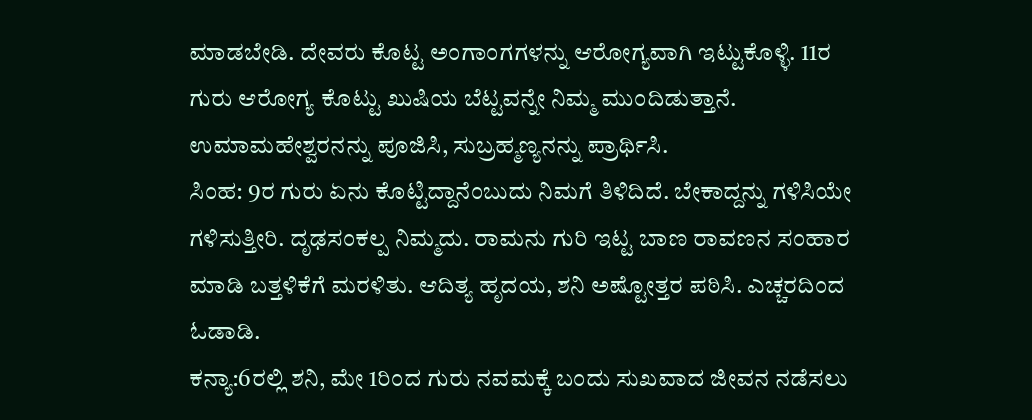ಮಾಡಬೇಡಿ. ದೇವರು ಕೊಟ್ಟ ಅಂಗಾಂಗಗಳನ್ನು ಆರೋಗ್ಯವಾಗಿ ಇಟ್ಟುಕೊಳ್ಳಿ. 11ರ ಗುರು ಆರೋಗ್ಯ ಕೊಟ್ಟು ಖುಷಿಯ ಬೆಟ್ಟವನ್ನೇ ನಿಮ್ಮ ಮುಂದಿಡುತ್ತಾನೆ. ಉಮಾಮಹೇಶ್ವರನನ್ನು ಪೂಜಿಸಿ, ಸುಬ್ರಹ್ಮಣ್ಯನನ್ನು ಪ್ರಾರ್ಥಿಸಿ.
ಸಿಂಹ: 9ರ ಗುರು ಏನು ಕೊಟ್ಟಿದ್ದಾನೆಂಬುದು ನಿಮಗೆ ತಿಳಿದಿದೆ. ಬೇಕಾದ್ದನ್ನು ಗಳಿಸಿಯೇ ಗಳಿಸುತ್ತೀರಿ. ದೃಢಸಂಕಲ್ಪ ನಿಮ್ಮದು. ರಾಮನು ಗುರಿ ಇಟ್ಟ ಬಾಣ ರಾವಣನ ಸಂಹಾರ ಮಾಡಿ ಬತ್ತಳಿಕೆಗೆ ಮರಳಿತು. ಆದಿತ್ಯ ಹೃದಯ, ಶನಿ ಅಷ್ಟೋತ್ತರ ಪಠಿಸಿ. ಎಚ್ಚರದಿಂದ ಓಡಾಡಿ.
ಕನ್ಯಾ:6ರಲ್ಲಿ ಶನಿ, ಮೇ 1ರಿಂದ ಗುರು ನವಮಕ್ಕೆ ಬಂದು ಸುಖವಾದ ಜೀವನ ನಡೆಸಲು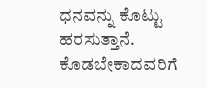ಧನವನ್ನು ಕೊಟ್ಟು ಹರಸುತ್ತಾನೆ. ಕೊಡಬೇಕಾದವರಿಗೆ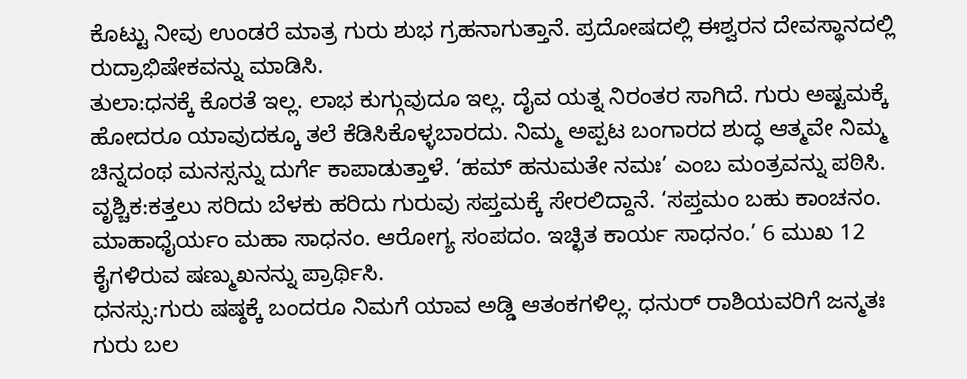ಕೊಟ್ಟು ನೀವು ಉಂಡರೆ ಮಾತ್ರ ಗುರು ಶುಭ ಗ್ರಹನಾಗುತ್ತಾನೆ. ಪ್ರದೋಷದಲ್ಲಿ ಈಶ್ವರನ ದೇವಸ್ಥಾನದಲ್ಲಿ ರುದ್ರಾಭಿಷೇಕವನ್ನು ಮಾಡಿಸಿ.
ತುಲಾ:ಧನಕ್ಕೆ ಕೊರತೆ ಇಲ್ಲ. ಲಾಭ ಕುಗ್ಗುವುದೂ ಇಲ್ಲ. ದೈವ ಯತ್ನ ನಿರಂತರ ಸಾಗಿದೆ. ಗುರು ಅಷ್ಟಮಕ್ಕೆ ಹೋದರೂ ಯಾವುದಕ್ಕೂ ತಲೆ ಕೆಡಿಸಿಕೊಳ್ಳಬಾರದು. ನಿಮ್ಮ ಅಪ್ಪಟ ಬಂಗಾರದ ಶುದ್ಧ ಆತ್ಮವೇ ನಿಮ್ಮ ಚಿನ್ನದಂಥ ಮನಸ್ಸನ್ನು ದುರ್ಗೆ ಕಾಪಾಡುತ್ತಾಳೆ. ‘ಹಮ್ ಹನುಮತೇ ನಮಃ’ ಎಂಬ ಮಂತ್ರವನ್ನು ಪಠಿಸಿ.
ವೃಶ್ಚಿಕ:ಕತ್ತಲು ಸರಿದು ಬೆಳಕು ಹರಿದು ಗುರುವು ಸಪ್ತಮಕ್ಕೆ ಸೇರಲಿದ್ದಾನೆ. ‘ಸಪ್ತಮಂ ಬಹು ಕಾಂಚನಂ. ಮಾಹಾಧೈರ್ಯಂ ಮಹಾ ಸಾಧನಂ. ಆರೋಗ್ಯ ಸಂಪದಂ. ಇಚ್ಛಿತ ಕಾರ್ಯ ಸಾಧನಂ.’ 6 ಮುಖ 12 ಕೈಗಳಿರುವ ಷಣ್ಮುಖನನ್ನು ಪ್ರಾರ್ಥಿಸಿ.
ಧನಸ್ಸು:ಗುರು ಷಷ್ಠಕ್ಕೆ ಬಂದರೂ ನಿಮಗೆ ಯಾವ ಅಡ್ಡಿ ಆತಂಕಗಳಿಲ್ಲ. ಧನುರ್ ರಾಶಿಯವರಿಗೆ ಜನ್ಮತಃ ಗುರು ಬಲ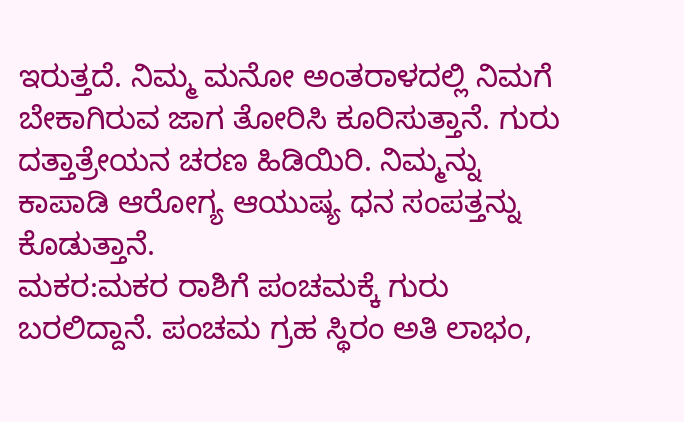ಇರುತ್ತದೆ. ನಿಮ್ಮ ಮನೋ ಅಂತರಾಳದಲ್ಲಿ ನಿಮಗೆ ಬೇಕಾಗಿರುವ ಜಾಗ ತೋರಿಸಿ ಕೂರಿಸುತ್ತಾನೆ. ಗುರು ದತ್ತಾತ್ರೇಯನ ಚರಣ ಹಿಡಿಯಿರಿ. ನಿಮ್ಮನ್ನು ಕಾಪಾಡಿ ಆರೋಗ್ಯ ಆಯುಷ್ಯ ಧನ ಸಂಪತ್ತನ್ನು ಕೊಡುತ್ತಾನೆ.
ಮಕರ:ಮಕರ ರಾಶಿಗೆ ಪಂಚಮಕ್ಕೆ ಗುರು ಬರಲಿದ್ದಾನೆ. ಪಂಚಮ ಗ್ರಹ ಸ್ಥಿರಂ ಅತಿ ಲಾಭಂ,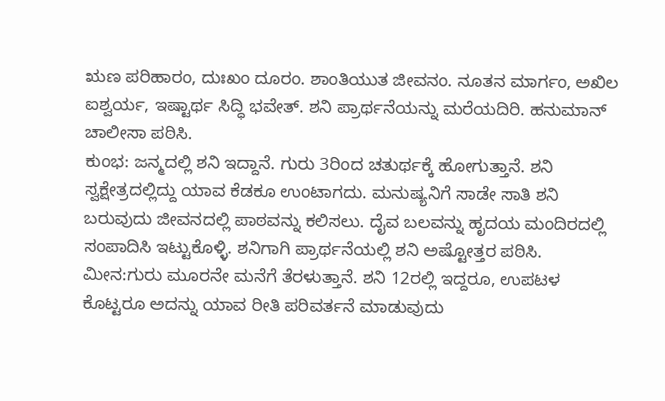ಋಣ ಪರಿಹಾರಂ, ದುಃಖಂ ದೂರಂ. ಶಾಂತಿಯುತ ಜೀವನಂ. ನೂತನ ಮಾರ್ಗಂ, ಅಖಿಲ ಐಶ್ವರ್ಯ, ಇಷ್ಟಾರ್ಥ ಸಿದ್ಧಿ ಭವೇತ್. ಶನಿ ಪ್ರಾರ್ಥನೆಯನ್ನು ಮರೆಯದಿರಿ. ಹನುಮಾನ್ ಚಾಲೀಸಾ ಪಠಿಸಿ.
ಕುಂಭ: ಜನ್ಮದಲ್ಲಿ ಶನಿ ಇದ್ದಾನೆ. ಗುರು 3ರಿಂದ ಚತುರ್ಥಕ್ಕೆ ಹೋಗುತ್ತಾನೆ. ಶನಿ ಸ್ವಕ್ಷೇತ್ರದಲ್ಲಿದ್ದು ಯಾವ ಕೆಡಕೂ ಉಂಟಾಗದು. ಮನುಷ್ಯನಿಗೆ ಸಾಡೇ ಸಾತಿ ಶನಿ ಬರುವುದು ಜೀವನದಲ್ಲಿ ಪಾಠವನ್ನು ಕಲಿಸಲು. ದೈವ ಬಲವನ್ನು ಹೃದಯ ಮಂದಿರದಲ್ಲಿ ಸಂಪಾದಿಸಿ ಇಟ್ಟುಕೊಳ್ಳಿ. ಶನಿಗಾಗಿ ಪ್ರಾರ್ಥನೆಯಲ್ಲಿ ಶನಿ ಅಷ್ಟೋತ್ತರ ಪಠಿಸಿ.
ಮೀನ:ಗುರು ಮೂರನೇ ಮನೆಗೆ ತೆರಳುತ್ತಾನೆ. ಶನಿ 12ರಲ್ಲಿ ಇದ್ದರೂ, ಉಪಟಳ ಕೊಟ್ಟರೂ ಅದನ್ನು ಯಾವ ರೀತಿ ಪರಿವರ್ತನೆ ಮಾಡುವುದು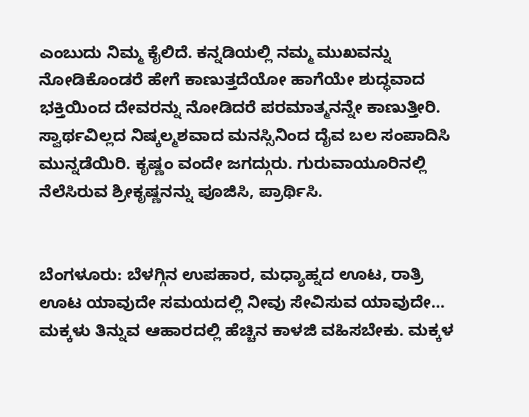ಎಂಬುದು ನಿಮ್ಮ ಕೈಲಿದೆ. ಕನ್ನಡಿಯಲ್ಲಿ ನಮ್ಮ ಮುಖವನ್ನು ನೋಡಿಕೊಂಡರೆ ಹೇಗೆ ಕಾಣುತ್ತದೆಯೋ ಹಾಗೆಯೇ ಶುದ್ಧವಾದ ಭಕ್ತಿಯಿಂದ ದೇವರನ್ನು ನೋಡಿದರೆ ಪರಮಾತ್ಮನನ್ನೇ ಕಾಣುತ್ತೀರಿ. ಸ್ವಾರ್ಥವಿಲ್ಲದ ನಿಷ್ಕಲ್ಮಶವಾದ ಮನಸ್ಸಿನಿಂದ ದೈವ ಬಲ ಸಂಪಾದಿಸಿ ಮುನ್ನಡೆಯಿರಿ. ಕೃಷ್ಣಂ ವಂದೇ ಜಗದ್ಗುರು. ಗುರುವಾಯೂರಿನಲ್ಲಿ ನೆಲೆಸಿರುವ ಶ್ರೀಕೃಷ್ಣನನ್ನು ಪೂಜಿಸಿ, ಪ್ರಾರ್ಥಿಸಿ.


ಬೆಂಗಳೂರು: ಬೆಳಗ್ಗಿನ ಉಪಹಾರ, ಮಧ್ಯಾಹ್ನದ ಊಟ, ರಾತ್ರಿ ಊಟ ಯಾವುದೇ ಸಮಯದಲ್ಲಿ ನೀವು ಸೇವಿಸುವ ಯಾವುದೇ…
ಮಕ್ಕಳು ತಿನ್ನುವ ಆಹಾರದಲ್ಲಿ ಹೆಚ್ಚಿನ ಕಾಳಜಿ ವಹಿಸಬೇಕು. ಮಕ್ಕಳ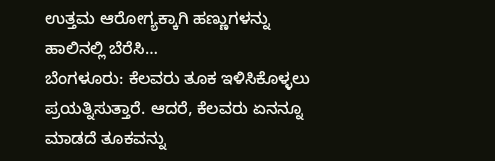ಉತ್ತಮ ಆರೋಗ್ಯಕ್ಕಾಗಿ ಹಣ್ಣುಗಳನ್ನು ಹಾಲಿನಲ್ಲಿ ಬೆರೆಸಿ…
ಬೆಂಗಳೂರು: ಕೆಲವರು ತೂಕ ಇಳಿಸಿಕೊಳ್ಳಲು ಪ್ರಯತ್ನಿಸುತ್ತಾರೆ. ಆದರೆ, ಕೆಲವರು ಏನನ್ನೂ ಮಾಡದೆ ತೂಕವನ್ನು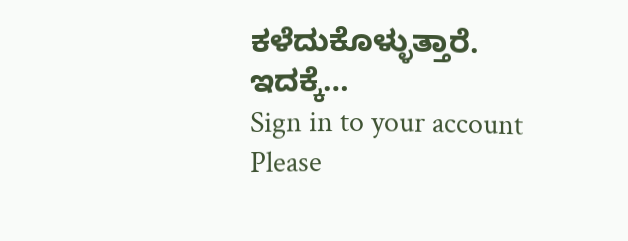ಕಳೆದುಕೊಳ್ಳುತ್ತಾರೆ. ಇದಕ್ಕೆ…
Sign in to your account
Please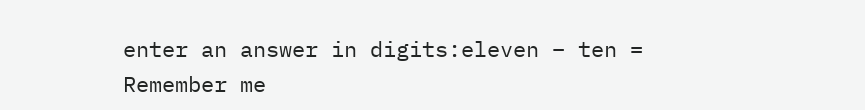enter an answer in digits:eleven − ten =
Remember me